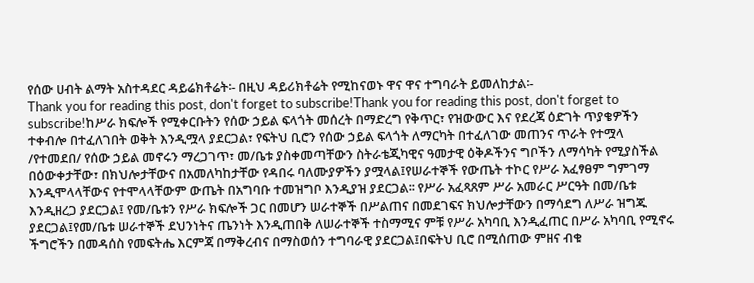የሰው ሀብት ልማት አስተዳደር ዳይሬክቶሬት፡- በዚህ ዳይሪክቶሬት የሚከናወኑ ዋና ዋና ተግባራት ይመለከታል፡-
Thank you for reading this post, don't forget to subscribe!Thank you for reading this post, don't forget to subscribe!ከሥራ ክፍሎች የሚቀርቡትን የሰው ኃይል ፍላጎት መሰረት በማድረግ የቅጥር፣ የዝውውር እና የደረጃ ዕድገት ጥያቄዎችን ተቀብሎ በተፈለገበት ወቅት እንዲሟላ ያደርጋል፣ የፍትህ ቢሮን የሰው ኃይል ፍላጎት ለማርካት በተፈለገው መጠንና ጥራት የተሟላ /የተመደበ/ የሰው ኃይል መኖሩን ማረጋገጥ፣ መ/ቤቱ ያስቀመጣቸውን ስትራቴጂካዊና ዓመታዊ ዕቅዶችንና ግቦችን ለማሳካት የሚያስችል በዕውቀታቸው፣ በክህሎታቸውና በአመለካከታቸው የዳበሩ ባለሙያዎችን ያሟላል፤የሠራተኞች የውጤት ተኮር የሥራ አፈፃፀም ግምገማ እንዲሞላላቸውና የተሞላላቸውም ውጤት በአግባቡ ተመዝግቦ እንዲያዝ ያደርጋል፡፡ የሥራ አፈጻጸም ሥራ አመራር ሥርዓት በመ/ቤቱ እንዲዘረጋ ያደርጋል፤ የመ/ቤቱን የሥራ ክፍሎች ጋር በመሆን ሠራተኞች በሥልጠና በመደገፍና ክህሎታቸውን በማሳደግ ለሥራ ዝግጁ ያደርጋል፤የመ/ቤቱ ሠራተኞች ደህንነትና ጤንነት እንዲጠበቅ ለሠራተኞች ተስማሚና ምቹ የሥራ አካባቢ እንዲፈጠር በሥራ አካባቢ የሚኖሩ ችግሮችን በመዳሰስ የመፍትሔ እርምጃ በማቅረብና በማስወሰን ተግባራዊ ያደርጋል፤በፍትህ ቢሮ በሚሰጠው ምዘና ብቁ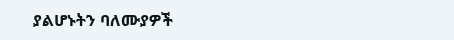ያልሆኑትን ባለሙያዎች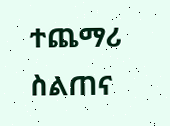ተጨማሪ ስልጠና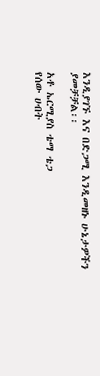እንዲያገኙ እና በድጋሚ እንዲመዘኑ ሁኔታዎችን ያመቻቻል፡፡

አቶ ኤርሚያስ ቴማ ቴጋ
የሰው ሀብት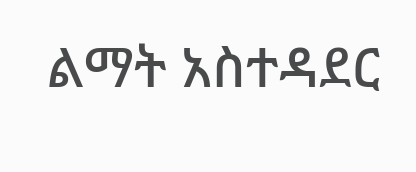ልማት አስተዳደር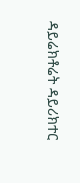ዳይሬክቶሬት ዳይሪክተር